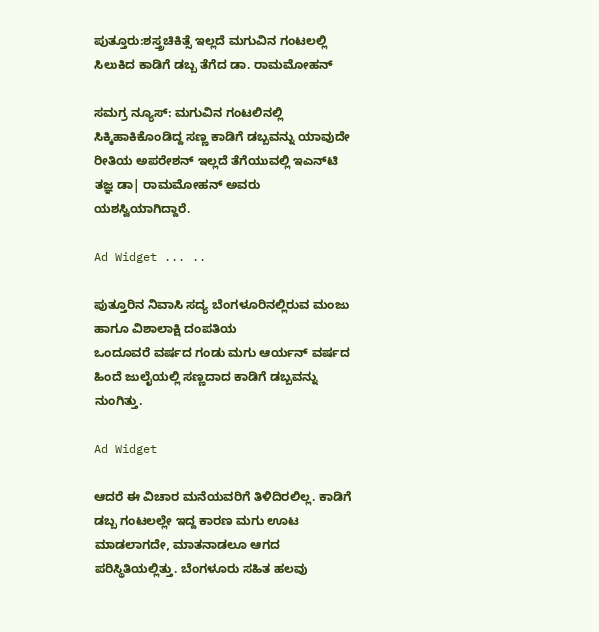ಪುತ್ತೂರು:ಶಸ್ತ್ರಚಿಕಿತ್ಸೆ ಇಲ್ಲದೆ ಮಗುವಿನ ಗಂಟಲಲ್ಲಿ ಸಿಲುಕಿದ ಕಾಡಿಗೆ ಡಬ್ಬ ತೆಗೆದ ಡಾ. ರಾಮಮೋಹನ್

ಸಮಗ್ರ ನ್ಯೂಸ್: ಮಗುವಿನ ಗಂಟಲಿನಲ್ಲಿ ಸಿಕ್ಕಿಹಾಕಿಕೊಂಡಿದ್ದ ಸಣ್ಣ ಕಾಡಿಗೆ ಡಬ್ಬವನ್ನು ಯಾವುದೇ ರೀತಿಯ ಅಪರೇಶನ್ ಇಲ್ಲದೆ ತೆಗೆಯುವಲ್ಲಿ ಇಎನ್‌ಟಿ ತಜ್ಞ ಡಾ| ರಾಮಮೋಹನ್ ಅವರು ಯಶಸ್ವಿಯಾಗಿದ್ದಾರೆ.

Ad Widget ... ..

ಪುತ್ತೂರಿನ ನಿವಾಸಿ ಸದ್ಯ ಬೆಂಗಳೂರಿನಲ್ಲಿರುವ ಮಂಜು ಹಾಗೂ ವಿಶಾಲಾಕ್ಷಿ ದಂಪತಿಯ
ಒಂದೂವರೆ ವರ್ಷದ ಗಂಡು ಮಗು ಆರ್ಯನ್ ವರ್ಷದ ಹಿಂದೆ ಜುಲೈಯಲ್ಲಿ ಸಣ್ಣದಾದ ಕಾಡಿಗೆ ಡಬ್ಬವನ್ನು ನುಂಗಿತ್ತು.

Ad Widget

ಆದರೆ ಈ ವಿಚಾರ ಮನೆಯವರಿಗೆ ತಿಳಿದಿರಲಿಲ್ಲ. ಕಾಡಿಗೆ ಡಬ್ಬ ಗಂಟಲಲ್ಲೇ ಇದ್ದ ಕಾರಣ ಮಗು ಊಟ ಮಾಡಲಾಗದೇ, ಮಾತನಾಡಲೂ ಆಗದ ಪರಿಸ್ಥಿತಿಯಲ್ಲಿತ್ತು. ಬೆಂಗಳೂರು ಸಹಿತ ಹಲವು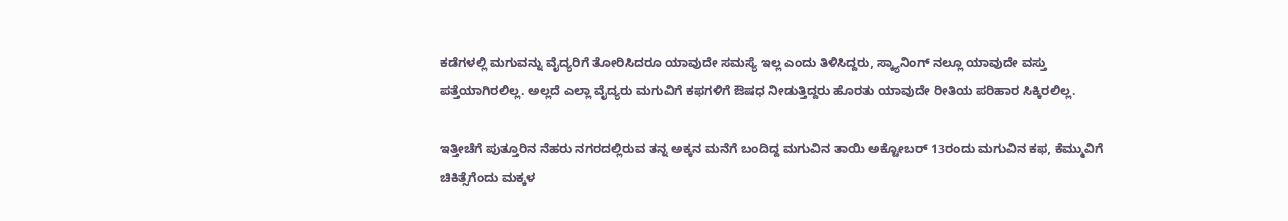ಕಡೆಗಳಲ್ಲಿ ಮಗುವನ್ನು ವೈದ್ಯರಿಗೆ ತೋರಿಸಿದರೂ ಯಾವುದೇ ಸಮಸ್ಯೆ ಇಲ್ಲ ಎಂದು ತಿಳಿಸಿದ್ದರು, ಸ್ಕ್ಯಾನಿಂಗ್ ನಲ್ಲೂ ಯಾವುದೇ ವಸ್ತು ಪತ್ತೆಯಾಗಿರಲಿಲ್ಲ. ಅಲ್ಲದೆ ಎಲ್ಲಾ ವೈದ್ಯರು ಮಗುವಿಗೆ ಕಫಗಳಿಗೆ ಔಷಧ ನೀಡುತ್ತಿದ್ದರು ಹೊರತು ಯಾವುದೇ ರೀತಿಯ ಪರಿಹಾರ ಸಿಕ್ಕಿರಲಿಲ್ಲ.

ಇತ್ತೀಚೆಗೆ ಪುತ್ತೂರಿನ ನೆಹರು ನಗರದಲ್ಲಿರುವ ತನ್ನ ಅಕ್ಕನ ಮನೆಗೆ ಬಂದಿದ್ದ ಮಗುವಿನ ತಾಯಿ ಅಕ್ಟೋಬರ್ 13ರಂದು ಮಗುವಿನ ಕಫ, ಕೆಮ್ಮುವಿಗೆ ಚಿಕಿತ್ಸೆಗೆಂದು ಮಕ್ಕಳ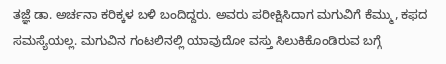ತಜ್ಞೆ ಡಾ. ಅರ್ಚನಾ ಕರಿಕ್ಕಳ ಬಳಿ ಬಂದಿದ್ದರು. ಅವರು ಪರೀಕ್ಷಿಸಿದಾಗ ಮಗುವಿಗೆ ಕೆಮ್ಮು, ಕಫದ ಸಮಸ್ಯೆಯಲ್ಲ. ಮಗುವಿನ ಗಂಟಲಿನಲ್ಲಿ ಯಾವುದೋ ವಸ್ತು ಸಿಲುಕಿಕೊಂಡಿರುವ ಬಗ್ಗೆ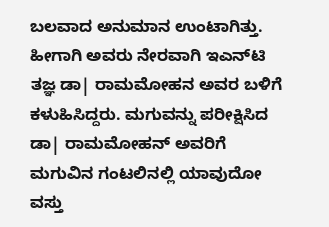ಬಲವಾದ ಅನುಮಾನ ಉಂಟಾಗಿತ್ತು. ಹೀಗಾಗಿ ಅವರು ನೇರವಾಗಿ ಇಎನ್‌ಟಿ ತಜ್ಞ ಡಾ| ರಾಮಮೋಹನ ಅವರ ಬಳಿಗೆ ಕಳುಹಿಸಿದ್ದರು. ಮಗುವನ್ನು ಪರೀಕ್ಷಿಸಿದ ಡಾ| ರಾಮಮೋಹನ್ ಅವರಿಗೆ ಮಗುವಿನ ಗಂಟಲಿನಲ್ಲಿ ಯಾವುದೋ ವಸ್ತು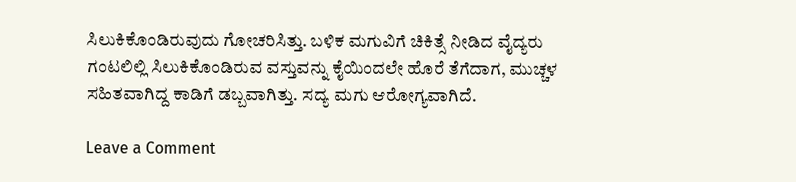ಸಿಲುಕಿಕೊಂಡಿರುವುದು ಗೋಚರಿಸಿತ್ತು. ಬಳಿಕ ಮಗುವಿಗೆ ಚಿಕಿತ್ಸೆ ನೀಡಿದ ವೈದ್ಯರು ಗಂಟಲಿಲ್ಲಿ ಸಿಲುಕಿಕೊಂಡಿರುವ ವಸ್ತುವನ್ನು ಕೈಯಿಂದಲೇ ಹೊರೆ ತೆಗೆದಾಗ, ಮುಚ್ಚಳ ಸಹಿತವಾಗಿದ್ದ ಕಾಡಿಗೆ ಡಬ್ಬವಾಗಿತ್ತು. ಸದ್ಯ ಮಗು ಆರೋಗ್ಯವಾಗಿದೆ.

Leave a Comment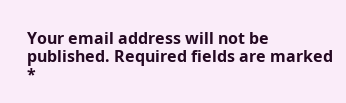Your email address will not be published. Required fields are marked *